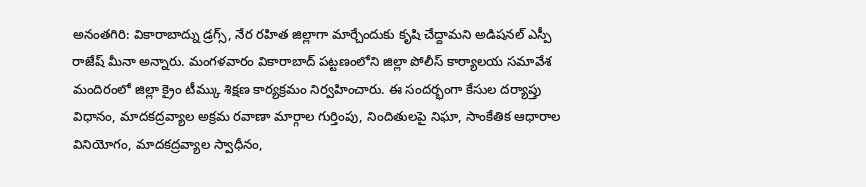అనంతగిరి: వికారాబాద్ను డ్రగ్స్, నేర రహిత జిల్లాగా మార్చేందుకు కృషి చేద్దామని అడిషనల్ ఎస్పీ రాజేష్ మీనా అన్నారు. మంగళవారం వికారాబాద్ పట్టణంలోని జిల్లా పోలీస్ కార్యాలయ సమావేశ మందిరంలో జిల్లా క్రైం టీమ్కు శిక్షణ కార్యక్రమం నిర్వహించారు. ఈ సందర్భంగా కేసుల దర్యాప్తు విధానం, మాదకద్రవ్యాల అక్రమ రవాణా మార్గాల గుర్తింపు, నిందితులపై నిఘా, సాంకేతిక ఆధారాల వినియోగం, మాదకద్రవ్యాల స్వాధీనం,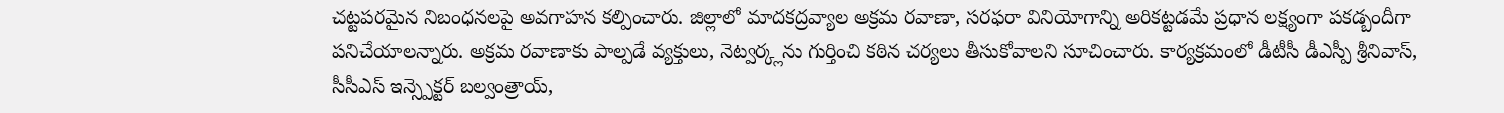చట్టపరమైన నిబంధనలపై అవగాహన కల్పించారు. జిల్లాలో మాదకద్రవ్యాల అక్రమ రవాణా, సరఫరా వినియోగాన్ని అరికట్టడమే ప్రధాన లక్ష్యంగా పకడ్బందీగా పనిచేయాలన్నారు. అక్రమ రవాణాకు పాల్పడే వ్యక్తులు, నెట్వర్క్లను గుర్తించి కఠిన చర్యలు తీసుకోవాలని సూచించారు. కార్యక్రమంలో డీటీసీ డీఎస్పీ శ్రీనివాస్, సీసీఎస్ ఇన్స్పెక్టర్ బల్వంత్రాయ్,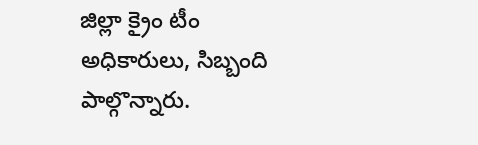జిల్లా క్రైం టీం అధికారులు, సిబ్బంది పాల్గొన్నారు.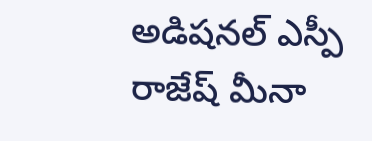అడిషనల్ ఎస్పీ రాజేష్ మీనా